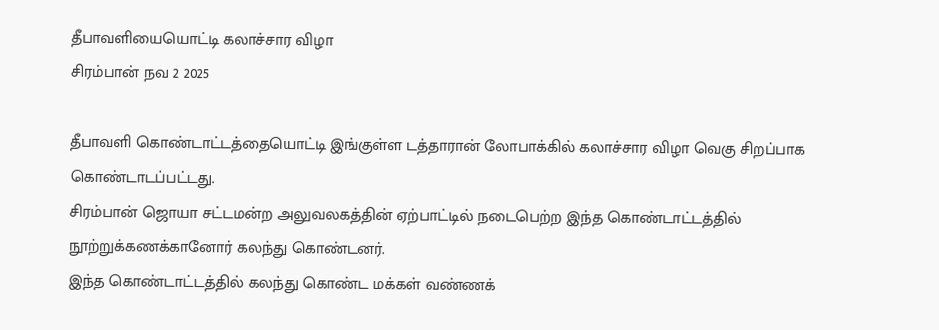தீபாவளியையொட்டி கலாச்சார விழா
சிரம்பான் நவ 2 2025

தீபாவளி கொண்டாட்டத்தையொட்டி இங்குள்ள டத்தாரான் லோபாக்கில் கலாச்சார விழா வெகு சிறப்பாக கொண்டாடப்பட்டது.
சிரம்பான் ஜொயா சட்டமன்ற அலுவலகத்தின் ஏற்பாட்டில் நடைபெற்ற இந்த கொண்டாட்டத்தில் நூற்றுக்கணக்கானோர் கலந்து கொண்டனர்.
இந்த கொண்டாட்டத்தில் கலந்து கொண்ட மக்கள் வண்ணக்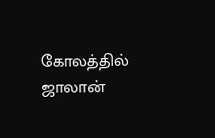கோலத்தில் ஜாலான்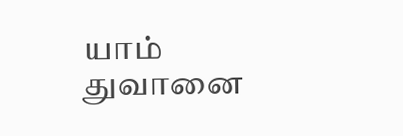யாம் துவானை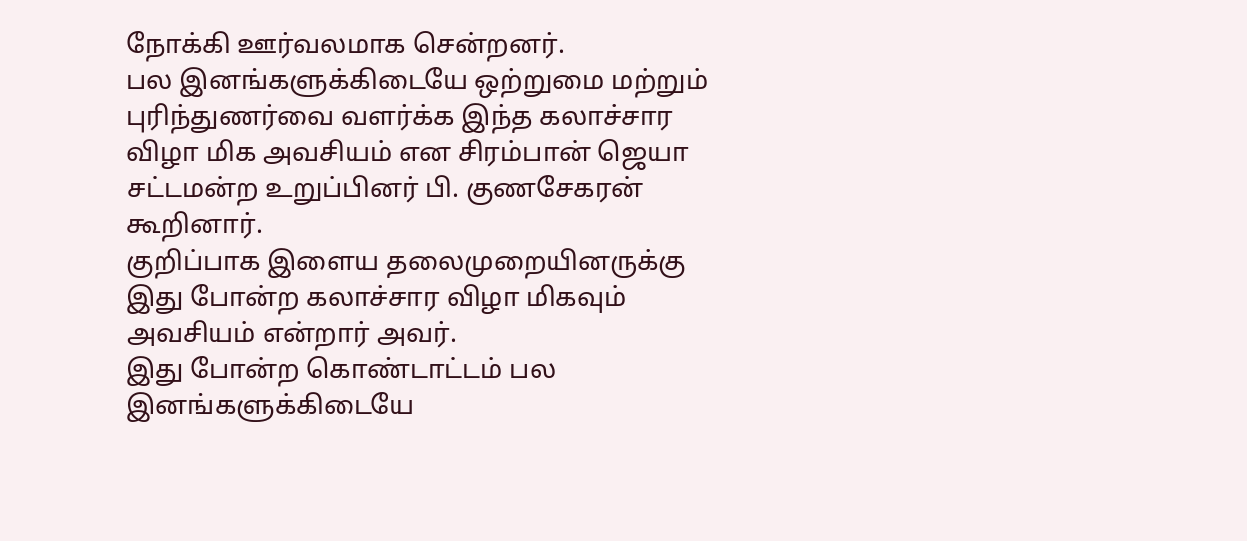நோக்கி ஊர்வலமாக சென்றனர்.
பல இனங்களுக்கிடையே ஒற்றுமை மற்றும் புரிந்துணர்வை வளர்க்க இந்த கலாச்சார விழா மிக அவசியம் என சிரம்பான் ஜெயா சட்டமன்ற உறுப்பினர் பி. குணசேகரன் கூறினார்.
குறிப்பாக இளைய தலைமுறையினருக்கு இது போன்ற கலாச்சார விழா மிகவும் அவசியம் என்றார் அவர்.
இது போன்ற கொண்டாட்டம் பல இனங்களுக்கிடையே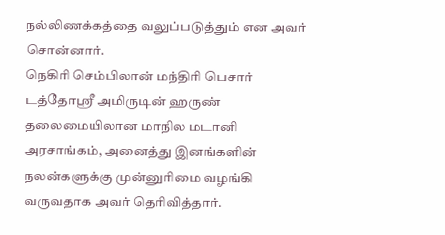நல்லிணக்கத்தை வலுப்படுத்தும் என அவர் சொன்னார்.
நெகிரி செம்பிலான் மந்திரி பெசார் டத்தோஸ்ரீ அமிருடின் ஹருண் தலைமையிலான மாநில மடானி அரசாங்கம், அனைத்து இனங்களின் நலன்களுக்கு முன்னுரிமை வழங்கி வருவதாக அவர் தெரிவித்தார்.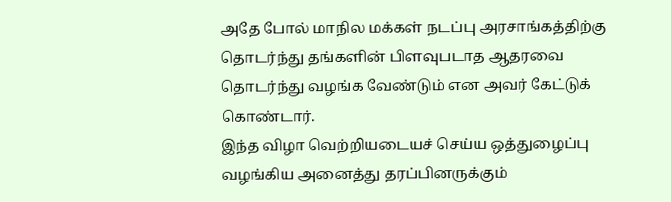அதே போல் மாநில மக்கள் நடப்பு அரசாங்கத்திற்கு தொடர்ந்து தங்களின் பிளவுபடாத ஆதரவை தொடர்ந்து வழங்க வேண்டும் என அவர் கேட்டுக் கொண்டார்.
இந்த விழா வெற்றியடையச் செய்ய ஒத்துழைப்பு வழங்கிய அனைத்து தரப்பினருக்கும்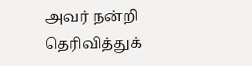அவர் நன்றி தெரிவித்துக்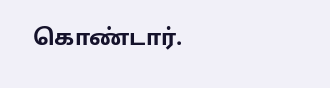கொண்டார்.